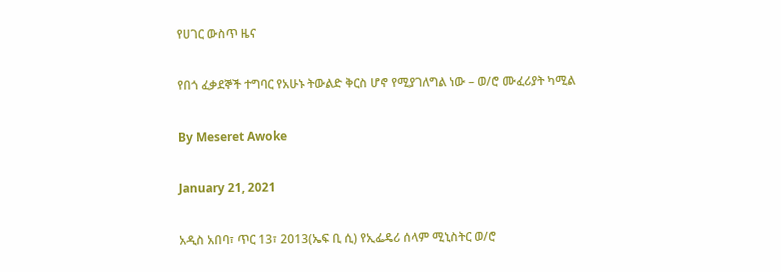የሀገር ውስጥ ዜና

የበጎ ፈቃደኞች ተግባር የአሁኑ ትውልድ ቅርስ ሆኖ የሚያገለግል ነው – ወ/ሮ ሙፈሪያት ካሚል

By Meseret Awoke

January 21, 2021

አዲስ አበባ፣ ጥር 13፣ 2013(ኤፍ ቢ ሲ) የኢፌዴሪ ሰላም ሚኒስትር ወ/ሮ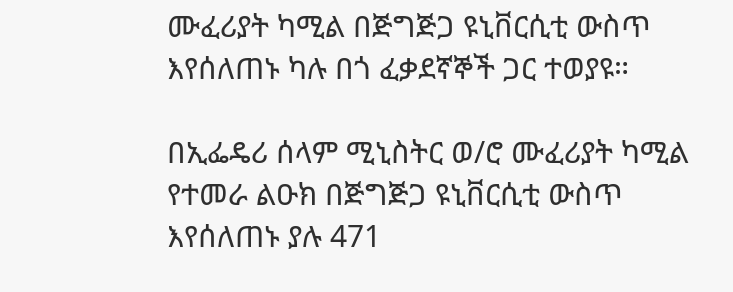ሙፈሪያት ካሚል በጅግጅጋ ዩኒቨርሲቲ ውስጥ እየሰለጠኑ ካሉ በጎ ፈቃደኛኞች ጋር ተወያዩ።

በኢፌዴሪ ሰላም ሚኒስትር ወ/ሮ ሙፈሪያት ካሚል የተመራ ልዑክ በጅግጅጋ ዩኒቨርሲቲ ውስጥ እየሰለጠኑ ያሉ 471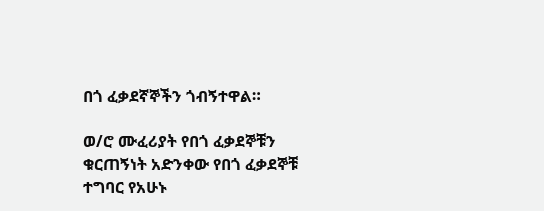በጎ ፈቃደኛኞችን ጎብኝተዋል።

ወ/ሮ ሙፈሪያት የበጎ ፈቃደኞቹን ቁርጠኝነት አድንቀው የበጎ ፈቃደኞቹ ተግባር የአሁኑ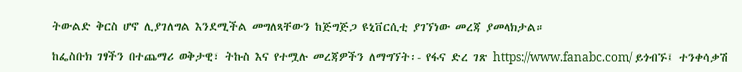ትውልድ ቅርስ ሆኖ ሊያገለግል እንደሚችል መግለጻቸውን ከጅግጅጋ ዩኒቨርሲቲ ያገኘነው መረጃ ያመላክታል።

ከፌስቡክ ገፃችን በተጨማሪ ወቅታዊ፣ ትኩስ እና የተሟሉ መረጃዎችን ለማግኘት፡- የፋና ድረ ገጽ https://www.fanabc.com/ ይጎብኙ፤ ተንቀሳቃሽ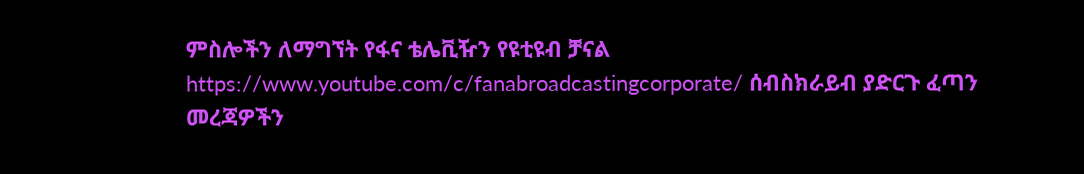ምስሎችን ለማግኘት የፋና ቴሌቪዥን የዩቲዩብ ቻናል https://www.youtube.com/c/fanabroadcastingcorporate/ ሰብስክራይብ ያድርጉ ፈጣን መረጃዎችን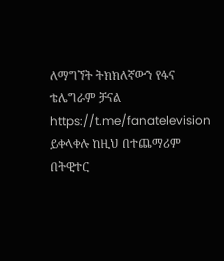ለማግኘት ትክክለኛውን የፋና ቴሌግራም ቻናል https://t.me/fanatelevision ይቀላቀሉ ከዚህ በተጨማሪም በትዊተር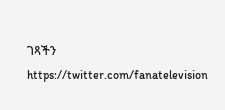ገጻችን https://twitter.com/fanatelevision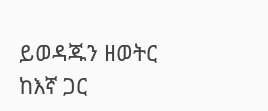ይወዳጁን ዘወትር ከእኛ ጋር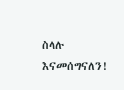ስላሉ እናመሰግናለን!